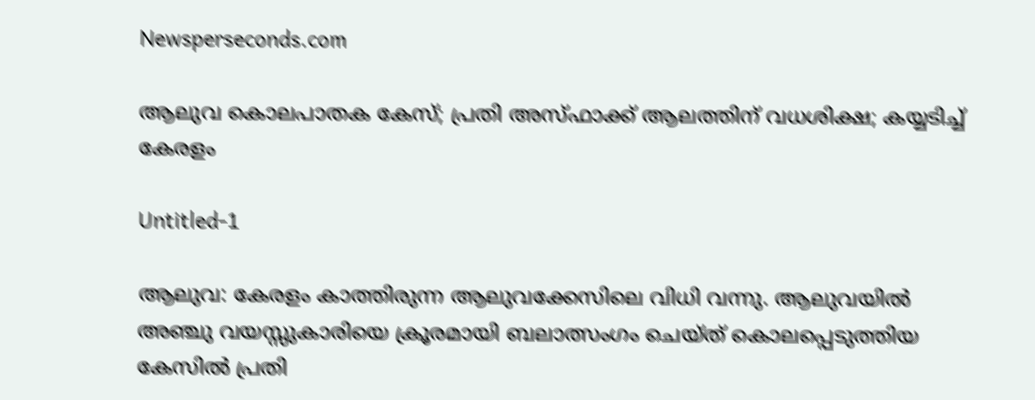Newsperseconds.com

ആലുവ കൊലപാതക കേസ്; പ്രതി അസ്ഫാക്ക് ആലത്തിന് വധശിക്ഷ; കയ്യടിച്ച് കേരളം

Untitled-1

ആലുവ: കേരളം കാത്തിരുന്ന ആലുവക്കേസിലെ വിധി വന്നു. ആലുവയില്‍ അഞ്ചു വയസ്സുകാരിയെ ക്രൂരമായി ബലാത്സംഗം ചെയ്ത് കൊലപ്പെടുത്തിയ കേസില്‍ പ്രതി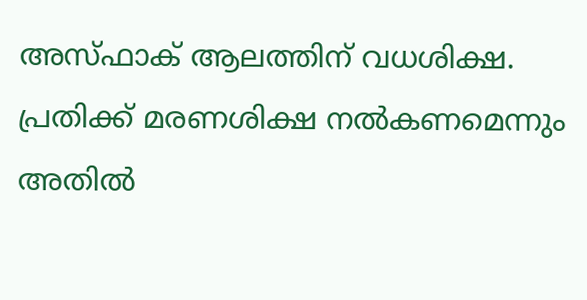അസ്ഫാക് ആലത്തിന് വധശിക്ഷ. പ്രതിക്ക് മരണശിക്ഷ നല്‍കണമെന്നും അതില്‍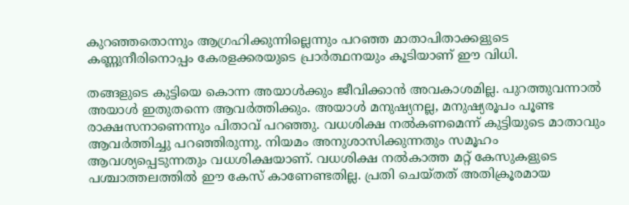കുറഞ്ഞതൊന്നും ആഗ്രഹിക്കുന്നില്ലെന്നും പറഞ്ഞ മാതാപിതാക്കളുടെ കണ്ണുനീരിനൊപ്പം കേരളക്കരയുടെ പ്രാര്‍ത്ഥനയും കൂടിയാണ് ഈ വിധി.

തങ്ങളുടെ കുട്ടിയെ കൊന്ന അയാള്‍ക്കും ജീവിക്കാന്‍ അവകാശമില്ല. പുറത്തുവന്നാല്‍ അയാള്‍ ഇതുതന്നെ ആവര്‍ത്തിക്കും. അയാള്‍ മനുഷ്യനല്ല, മനുഷ്യരൂപം പൂണ്ട രാക്ഷസനാണെന്നും പിതാവ് പറഞ്ഞു. വധശിക്ഷ നല്‍കണമെന്ന് കുട്ടിയുടെ മാതാവും ആവര്‍ത്തിച്ചു പറഞ്ഞിരുന്നു. നിയമം അനുശാസിക്കുന്നതും സമൂഹം ആവശ്യപ്പെടുന്നതും വധശിക്ഷയാണ്. വധശിക്ഷ നല്‍കാത്ത മറ്റ് കേസുകളുടെ പശ്ചാത്തലത്തില്‍ ഈ കേസ് കാണേണ്ടതില്ല. പ്രതി ചെയ്തത് അതിക്രൂരമായ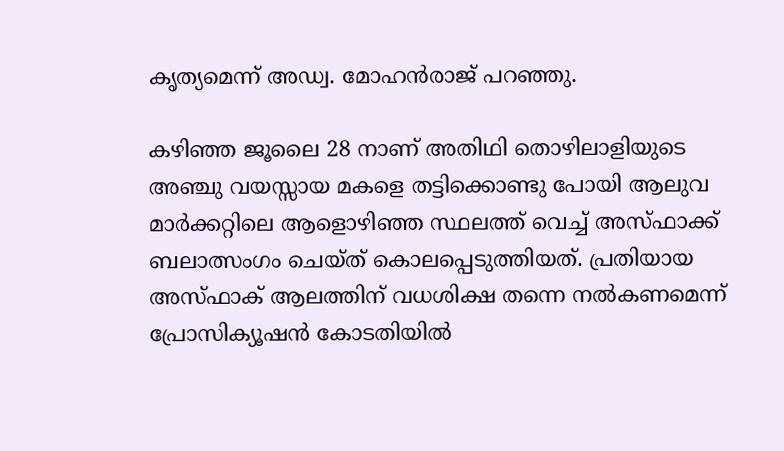കൃത്യമെന്ന് അഡ്വ. മോഹന്‍രാജ് പറഞ്ഞു.

കഴിഞ്ഞ ജൂലൈ 28 നാണ് അതിഥി തൊഴിലാളിയുടെ അഞ്ചു വയസ്സായ മകളെ തട്ടിക്കൊണ്ടു പോയി ആലുവ മാര്‍ക്കറ്റിലെ ആളൊഴിഞ്ഞ സ്ഥലത്ത് വെച്ച് അസ്ഫാക്ക് ബലാത്സംഗം ചെയ്ത് കൊലപ്പെടുത്തിയത്. പ്രതിയായ അസ്ഫാക് ആലത്തിന് വധശിക്ഷ തന്നെ നല്‍കണമെന്ന് പ്രോസിക്യൂഷന്‍ കോടതിയില്‍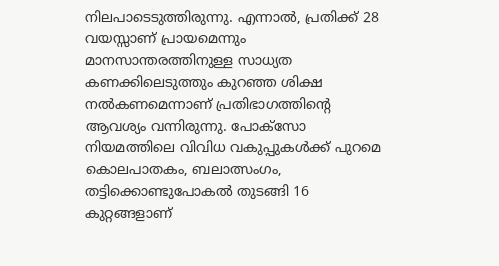നിലപാടെടുത്തിരുന്നു. എന്നാല്‍, പ്രതിക്ക് 28 വയസ്സാണ് പ്രായമെന്നും മാനസാന്തരത്തിനുള്ള സാധ്യത കണക്കിലെടുത്തും കുറഞ്ഞ ശിക്ഷ നല്‍കണമെന്നാണ് പ്രതിഭാഗത്തിന്റെ ആവശ്യം വന്നിരുന്നു. പോക്സോ നിയമത്തിലെ വിവിധ വകുപ്പുകള്‍ക്ക് പുറമെ കൊലപാതകം, ബലാത്സംഗം, തട്ടിക്കൊണ്ടുപോകല്‍ തുടങ്ങി 16 കുറ്റങ്ങളാണ്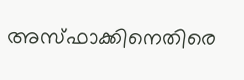അസ്ഫാക്കിനെതിരെ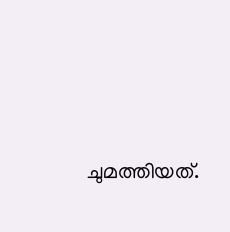ചുമത്തിയത്.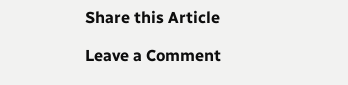Share this Article

Leave a Comment